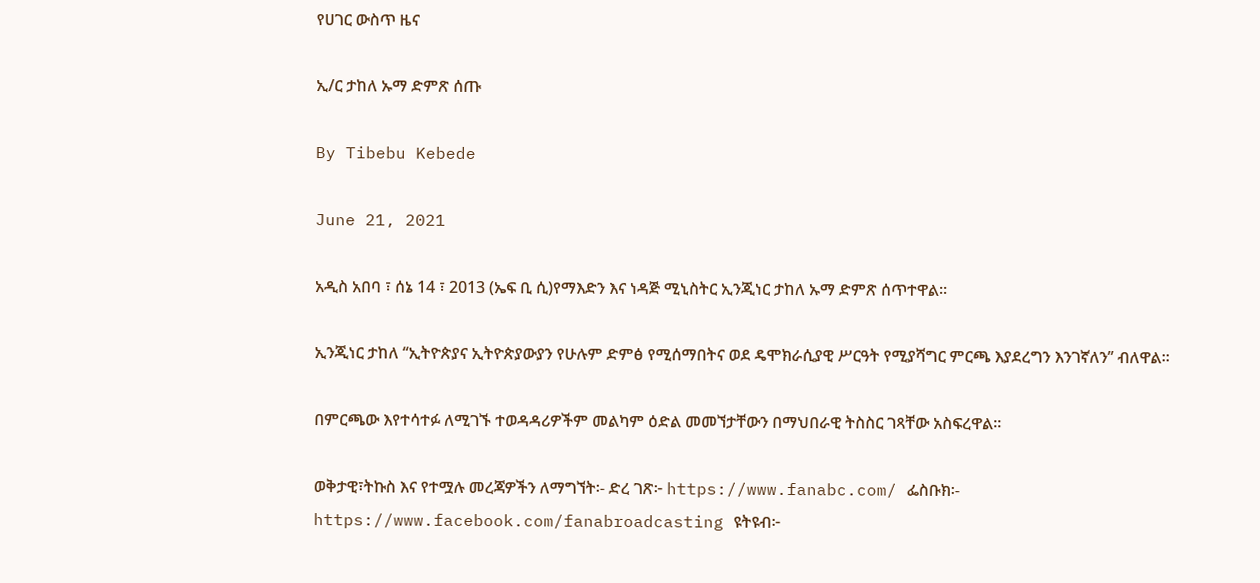የሀገር ውስጥ ዜና

ኢ/ር ታከለ ኡማ ድምጽ ሰጡ

By Tibebu Kebede

June 21, 2021

አዲስ አበባ ፣ ሰኔ 14 ፣ 2013 (ኤፍ ቢ ሲ)የማእድን እና ነዳጅ ሚኒስትር ኢንጂነር ታከለ ኡማ ድምጽ ሰጥተዋል፡፡

ኢንጂነር ታከለ ‘‘ኢትዮጵያና ኢትዮጵያውያን የሁሉም ድምፅ የሚሰማበትና ወደ ዴሞክራሲያዊ ሥርዓት የሚያሻግር ምርጫ እያደረግን እንገኛለን’’ ብለዋል።

በምርጫው እየተሳተፉ ለሚገኙ ተወዳዳሪዎችም መልካም ዕድል መመኘታቸውን በማህበራዊ ትስስር ገጻቸው አስፍረዋል፡፡

ወቅታዊ፣ትኩስ እና የተሟሉ መረጃዎችን ለማግኘት፡- ድረ ገጽ፦ https://www.fanabc.com/ ፌስቡክ፡- https://www.facebook.com/fanabroadcasting ዩትዩብ፦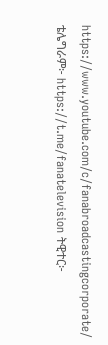https://www.youtube.com/c/fanabroadcastingcorporate/ ቴሌግራም፦ https://t.me/fanatelevision ትዊተር፦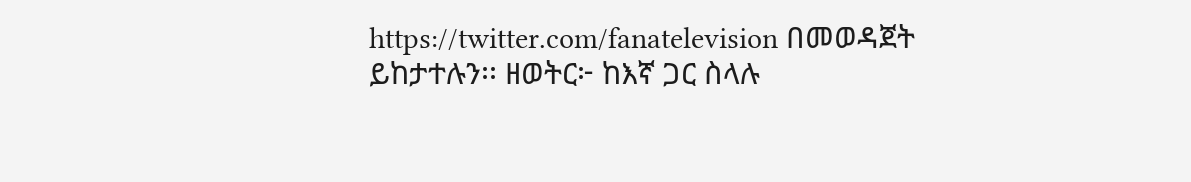https://twitter.com/fanatelevision በመወዳጀት ይከታተሉን፡፡ ዘወትር፦ ከእኛ ጋር ስላሉ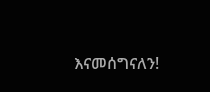እናመሰግናለን!